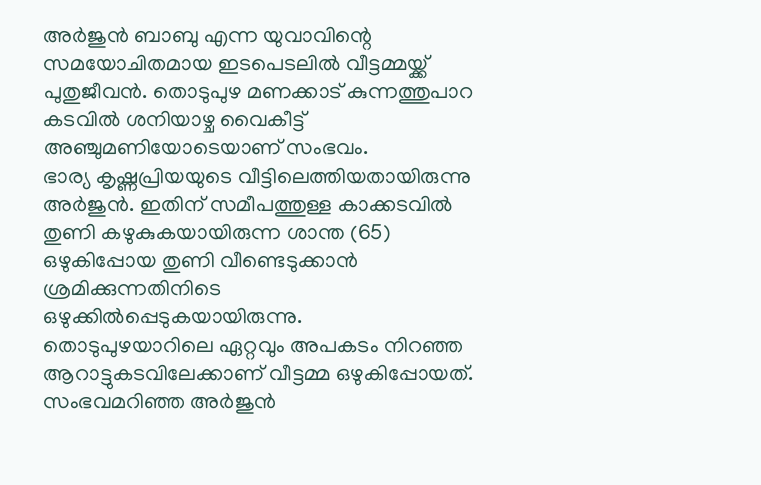അർജുൻ ബാബു എന്ന യുവാവിന്റെ സമയോചിതമായ ഇടപെടലിൽ വീട്ടമ്മയ്ക്ക് പുതുജീവൻ. തൊടുപുഴ മണക്കാട് കുന്നത്തുപാറ കടവിൽ ശനിയാഴ്ച വൈകീട്ട് അഞ്ചുമണിയോടെയാണ് സംഭവം.
ഭാര്യ കൃഷ്ണപ്രിയയുടെ വീട്ടിലെത്തിയതായിരുന്നു അർജുൻ. ഇതിന് സമീപത്തുള്ള കാക്കടവിൽ തുണി കഴുകുകയായിരുന്ന ശാന്ത (65) ഒഴുകിപ്പോയ തുണി വീണ്ടെടുക്കാൻ ശ്രമിക്കുന്നതിനിടെ ഒഴുക്കിൽപ്പെടുകയായിരുന്നു.
തൊടുപുഴയാറിലെ ഏറ്റവും അപകടം നിറഞ്ഞ ആറാട്ടുകടവിലേക്കാണ് വീട്ടമ്മ ഒഴുകിപ്പോയത്. സംഭവമറിഞ്ഞ അർജുൻ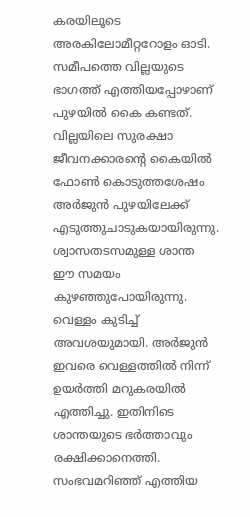കരയിലൂടെ അരകിലോമീറ്ററോളം ഓടി. സമീപത്തെ വില്ലയുടെ ഭാഗത്ത് എത്തിയപ്പോഴാണ് പുഴയിൽ കൈ കണ്ടത്. വില്ലയിലെ സുരക്ഷാ ജീവനക്കാരന്റെ കൈയിൽ ഫോൺ കൊടുത്തശേഷം അർജുൻ പുഴയിലേക്ക് എടുത്തുചാടുകയായിരുന്നു.
ശ്വാസതടസമുള്ള ശാന്ത ഈ സമയം കുഴഞ്ഞുപോയിരുന്നു. വെള്ളം കുടിച്ച് അവശയുമായി. അർജുൻ ഇവരെ വെള്ളത്തിൽ നിന്ന് ഉയർത്തി മറുകരയിൽ എത്തിച്ചു. ഇതിനിടെ ശാന്തയുടെ ഭർത്താവും രക്ഷിക്കാനെത്തി. സംഭവമറിഞ്ഞ് എത്തിയ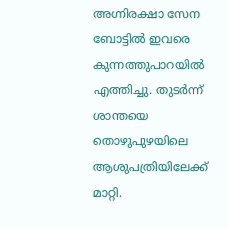അഗ്നിരക്ഷാ സേന ബോട്ടിൽ ഇവരെ കുന്നത്തുപാറയിൽ എത്തിച്ചു. തുടർന്ന് ശാന്തയെ തൊഴുപുഴയിലെ ആശുപത്രിയിലേക്ക് മാറ്റി.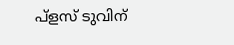പ്ളസ് ടുവിന്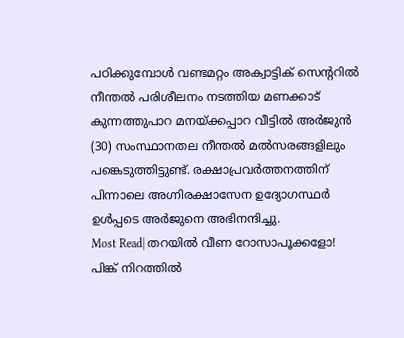പഠിക്കുമ്പോൾ വണ്ടമറ്റം അക്വാട്ടിക് സെന്ററിൽ നീന്തൽ പരിശീലനം നടത്തിയ മണക്കാട് കുന്നത്തുപാറ മനയ്ക്കപ്പാറ വീട്ടിൽ അർജുൻ (30) സംസ്ഥാനതല നീന്തൽ മൽസരങ്ങളിലും പങ്കെടുത്തിട്ടുണ്ട്. രക്ഷാപ്രവർത്തനത്തിന് പിന്നാലെ അഗ്നിരക്ഷാസേന ഉദ്യോഗസ്ഥർ ഉൾപ്പടെ അർജുനെ അഭിനന്ദിച്ചു.
Most Read| തറയിൽ വീണ റോസാപൂക്കളോ! പിങ്ക് നിറത്തിൽ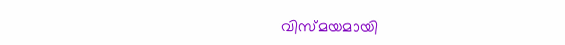വിസ്മയമായി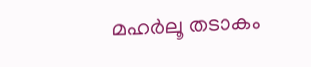മഹർലൂ തടാകം